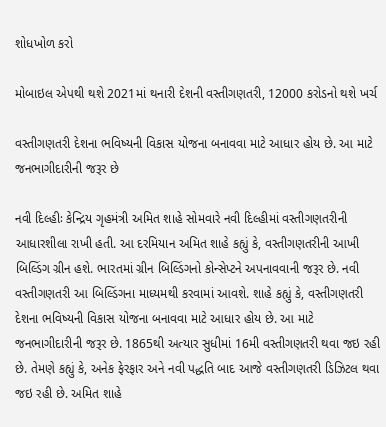શોધખોળ કરો

મોબાઇલ એપથી થશે 2021માં થનારી દેશની વસ્તીગણતરી, 12000 કરોડનો થશે ખર્ચ

વસ્તીગણતરી દેશના ભવિષ્યની વિકાસ યોજના બનાવવા માટે આધાર હોય છે. આ માટે જનભાગીદારીની જરૂર છે

નવી દિલ્હીઃ કેન્દ્રિય ગૃહમંત્રી અમિત શાહે સોમવારે નવી દિલ્હીમાં વસ્તીગણતરીની આધારશીલા રાખી હતી. આ દરમિયાન અમિત શાહે કહ્યું કે, વસ્તીગણતરીની આખી બિલ્ડિંગ ગ્રીન હશે. ભારતમાં ગ્રીન બિલ્ડિંગનો કોન્સેપ્ટને અપનાવવાની જરૂર છે. નવી વસ્તીગણતરી આ બિલ્ડિંગના માધ્યમથી કરવામાં આવશે. શાહે કહ્યું કે, વસ્તીગણતરી દેશના ભવિષ્યની વિકાસ યોજના બનાવવા માટે આધાર હોય છે. આ માટે જનભાગીદારીની જરૂર છે. 1865થી અત્યાર સુધીમાં 16મી વસ્તીગણતરી થવા જઇ રહી છે. તેમણે કહ્યું કે, અનેક ફેરફાર અને નવી પદ્ધતિ બાદ આજે વસ્તીગણતરી ડિઝિટલ થવા જઇ રહી છે. અમિત શાહે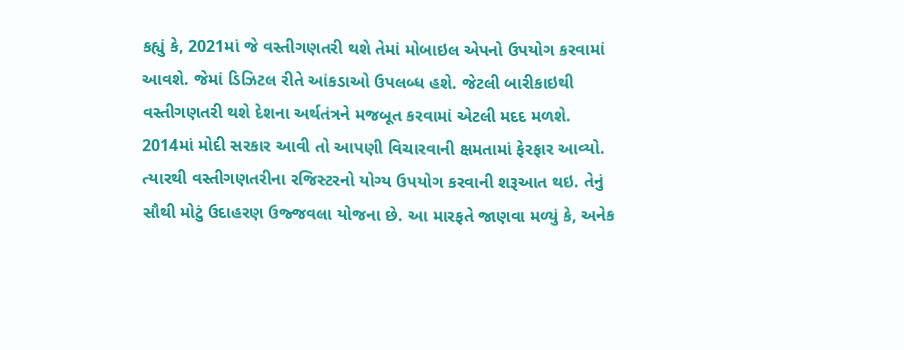કહ્યું કે, 2021માં જે વસ્તીગણતરી થશે તેમાં મોબાઇલ એપનો ઉપયોગ કરવામાં આવશે. જેમાં ડિઝિટલ રીતે આંકડાઓ ઉપલબ્ધ હશે. જેટલી બારીકાઇથી વસ્તીગણતરી થશે દેશના અર્થતંત્રને મજબૂત કરવામાં એટલી મદદ મળશે. 2014માં મોદી સરકાર આવી તો આપણી વિચારવાની ક્ષમતામાં ફેરફાર આવ્યો. ત્યારથી વસ્તીગણતરીના રજિસ્ટરનો યોગ્ય ઉપયોગ કરવાની શરૂઆત થઇ. તેનું સૌથી મોટું ઉદાહરણ ઉજ્જવલા યોજના છે. આ મારફતે જાણવા મળ્યું કે, અનેક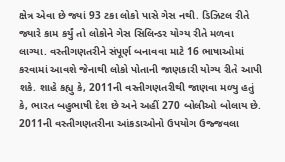ક્ષેત્ર એવા છે જ્યાં 93 ટકા લોકો પાસે ગેસ નથી. ડિઝિટલ રીતે જ્યારે કામ કર્યું તો લોકોને ગેસ સિલિન્ડર યોગ્ય રીતે મળવા  લાગ્યા. વસ્તીગણતરીને સંપૂર્ણ બનાવવા માટે 16 ભાષાઓમાં કરવામાં આવશે જેનાથી લોકો પોતાની જાણકારી યોગ્ય રીતે આપી  શકે. શાહે કહ્યુ કે, 2011ની વસ્તીગણતરીથી જાણવા મળ્યુ હતું કે, ભારત બહુભાષી દેશ છે અને અહીં 270 બોલીઓ બોલાય છે. 2011ની વસ્તીગણતરીના આંકડાઓનો ઉપયોગ ઉજ્જવલા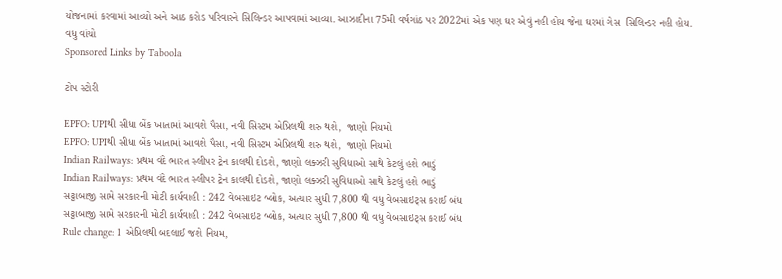યોજનામાં કરવામાં આવ્યો અને આઠ કરોડ પરિવારને સિલિન્ડર આપવામાં આવ્યા. આઝાદીના 75મી વર્ષગાંઠ પર 2022માં એક પણ ઘર એવું નહી હોય જેના ઘરમાં ગેસ  સિલિન્ડર નહી હોય.
વધુ વાંચો
Sponsored Links by Taboola

ટોપ સ્ટોરી

EPFO: UPIથી સીધા બેંક ખાતામાં આવશે પૈસા, નવી સિસ્ટમ એપ્રિલથી શરુ થશે,  જાણો નિયમો
EPFO: UPIથી સીધા બેંક ખાતામાં આવશે પૈસા, નવી સિસ્ટમ એપ્રિલથી શરુ થશે,  જાણો નિયમો
Indian Railways: પ્રથમ વંદે ભારત સ્લીપર ટ્રેન કાલથી દોડશે, જાણો લક્ઝરી સુવિધાઓ સાથે કેટલું હશે ભાડું
Indian Railways: પ્રથમ વંદે ભારત સ્લીપર ટ્રેન કાલથી દોડશે, જાણો લક્ઝરી સુવિધાઓ સાથે કેટલું હશે ભાડું
સટ્ટાબાજી સામે સરકારની મોટી કાર્યવાહી : 242 વેબસાઇટ બ્લોક, અત્યાર સુધી 7,800 થી વધુ વેબસાઇટ્સ કરાઈ બંધ
સટ્ટાબાજી સામે સરકારની મોટી કાર્યવાહી : 242 વેબસાઇટ બ્લોક, અત્યાર સુધી 7,800 થી વધુ વેબસાઇટ્સ કરાઈ બંધ
Rule change: 1 એપ્રિલથી બદલાઈ જશે નિયમ,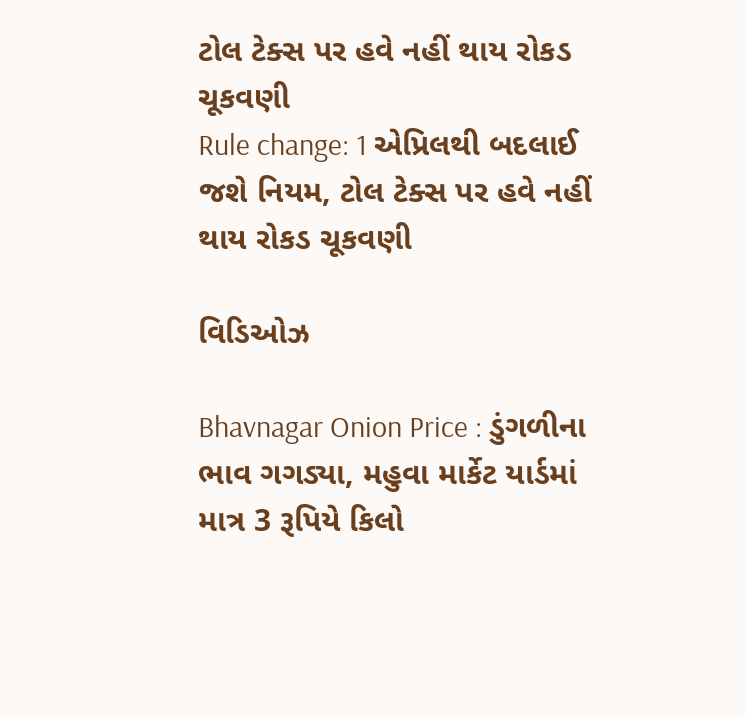ટોલ ટેક્સ પર હવે નહીં થાય રોકડ ચૂકવણી
Rule change: 1 એપ્રિલથી બદલાઈ જશે નિયમ, ટોલ ટેક્સ પર હવે નહીં થાય રોકડ ચૂકવણી

વિડિઓઝ

Bhavnagar Onion Price : ડુંગળીના ભાવ ગગડ્યા, મહુવા માર્કેટ યાર્ડમાં માત્ર 3 રૂપિયે કિલો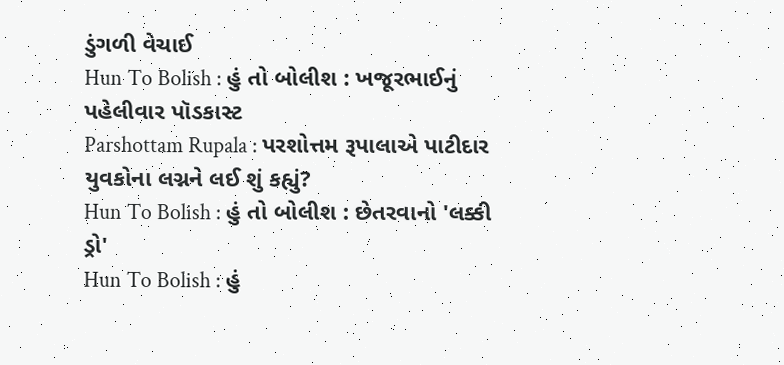ડુંગળી વેચાઈ
Hun To Bolish : હું તો બોલીશ : ખજૂરભાઈનું પહેલીવાર પૉડકાસ્ટ
Parshottam Rupala : પરશોત્તમ રૂપાલાએ પાટીદાર યુવકોના લગ્નને લઈ શું કહ્યું?
Hun To Bolish : હું તો બોલીશ : છેતરવાનો 'લક્કી ડ્રો'
Hun To Bolish : હું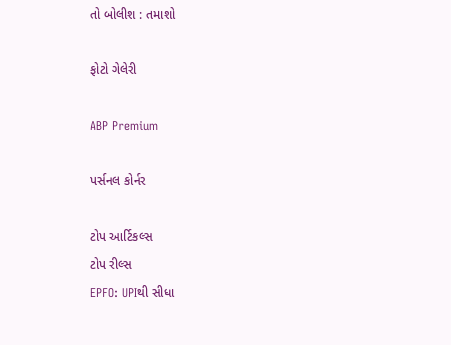તો બોલીશ : તમાશો

ફોટો ગેલેરી

ABP Premium

પર્સનલ કોર્નર

ટોપ આર્ટિકલ્સ
ટોપ રીલ્સ
EPFO: UPIથી સીધા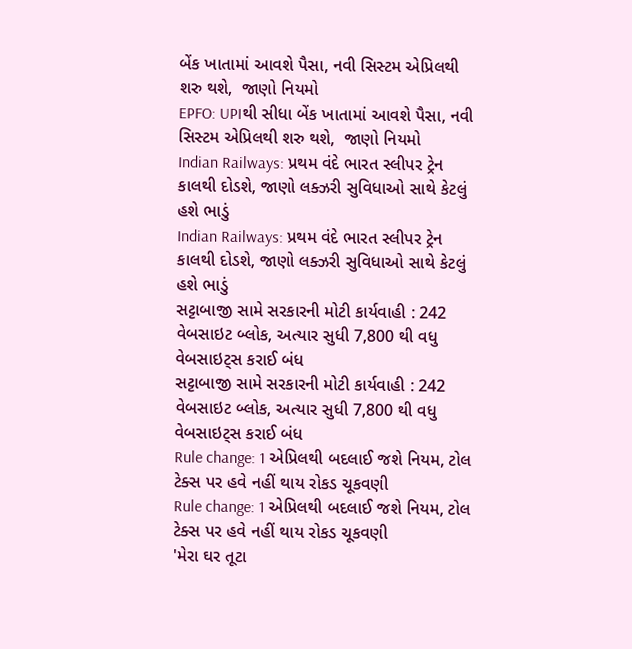બેંક ખાતામાં આવશે પૈસા, નવી સિસ્ટમ એપ્રિલથી શરુ થશે,  જાણો નિયમો
EPFO: UPIથી સીધા બેંક ખાતામાં આવશે પૈસા, નવી સિસ્ટમ એપ્રિલથી શરુ થશે,  જાણો નિયમો
Indian Railways: પ્રથમ વંદે ભારત સ્લીપર ટ્રેન કાલથી દોડશે, જાણો લક્ઝરી સુવિધાઓ સાથે કેટલું હશે ભાડું
Indian Railways: પ્રથમ વંદે ભારત સ્લીપર ટ્રેન કાલથી દોડશે, જાણો લક્ઝરી સુવિધાઓ સાથે કેટલું હશે ભાડું
સટ્ટાબાજી સામે સરકારની મોટી કાર્યવાહી : 242 વેબસાઇટ બ્લોક, અત્યાર સુધી 7,800 થી વધુ વેબસાઇટ્સ કરાઈ બંધ
સટ્ટાબાજી સામે સરકારની મોટી કાર્યવાહી : 242 વેબસાઇટ બ્લોક, અત્યાર સુધી 7,800 થી વધુ વેબસાઇટ્સ કરાઈ બંધ
Rule change: 1 એપ્રિલથી બદલાઈ જશે નિયમ, ટોલ ટેક્સ પર હવે નહીં થાય રોકડ ચૂકવણી
Rule change: 1 એપ્રિલથી બદલાઈ જશે નિયમ, ટોલ ટેક્સ પર હવે નહીં થાય રોકડ ચૂકવણી
'મેરા ઘર તૂટા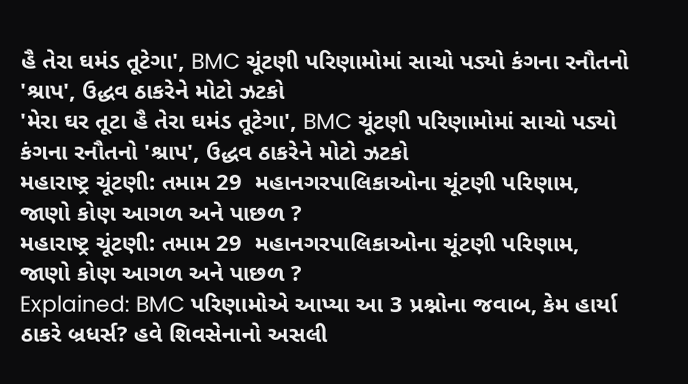હૈ તેરા ઘમંડ તૂટેગા', BMC ચૂંટણી પરિણામોમાં સાચો પડ્યો કંગના રનૌતનો 'શ્રાપ', ઉદ્ધવ ઠાકરેને મોટો ઝટકો
'મેરા ઘર તૂટા હૈ તેરા ઘમંડ તૂટેગા', BMC ચૂંટણી પરિણામોમાં સાચો પડ્યો કંગના રનૌતનો 'શ્રાપ', ઉદ્ધવ ઠાકરેને મોટો ઝટકો
મહારાષ્ટ્ર ચૂંટણી: તમામ 29  મહાનગરપાલિકાઓના ચૂંટણી પરિણામ,  જાણો કોણ આગળ અને પાછળ ?
મહારાષ્ટ્ર ચૂંટણી: તમામ 29  મહાનગરપાલિકાઓના ચૂંટણી પરિણામ,  જાણો કોણ આગળ અને પાછળ ?
Explained: BMC પરિણામોએ આપ્યા આ 3 પ્રશ્નોના જવાબ, કેમ હાર્યા ઠાકરે બ્રધર્સ? હવે શિવસેનાનો અસલી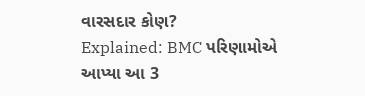વારસદાર કોણ?
Explained: BMC પરિણામોએ આપ્યા આ 3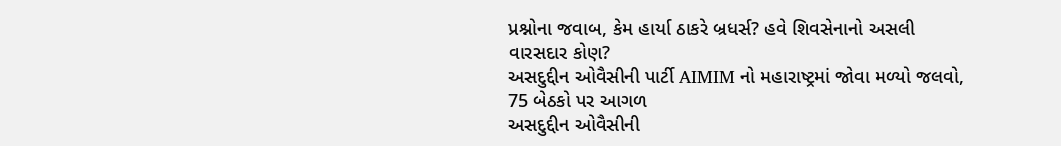પ્રશ્નોના જવાબ, કેમ હાર્યા ઠાકરે બ્રધર્સ? હવે શિવસેનાનો અસલી વારસદાર કોણ?
અસદુદ્દીન ઓવૈસીની પાર્ટી AIMIM નો મહારાષ્ટ્રમાં જોવા મળ્યો જલવો,  75 બેઠકો પર આગળ
અસદુદ્દીન ઓવૈસીની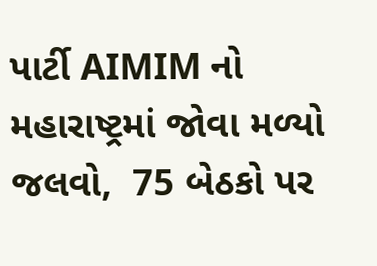પાર્ટી AIMIM નો મહારાષ્ટ્રમાં જોવા મળ્યો જલવો,  75 બેઠકો પર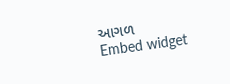આગળ
Embed widget